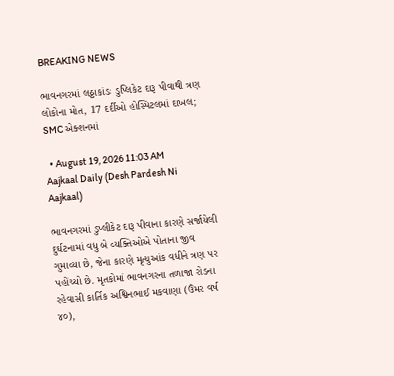BREAKING NEWS

ભાવનગરમાં લઠ્ઠાકાંડઃ ડુપ્લિકેટ દારૂ પીવાથી ત્રણ લોકોના મોત, 17 દર્દીઓ હોસ્પિટલમાં દાખલ; SMC એક્શનમાં

  • August 19, 2026 11:03 AM
Aajkaal Daily (Desh Pardesh Ni Aajkaal)

ભાવનગરમાં ડુપ્લીકેટ દારૂ પીવાના કારણે સર્જાયેલી દુર્ઘટનામાં વધુ બે વ્યક્તિઓએ પોતાના જીવ ગુમાવ્યા છે, જેના કારણે મૃત્યુઆંક વધીને ત્રણ પર પહોંચ્યો છે. મૃતકોમાં ભાવનગરના તળાજા રોડના રહેવાસી કાર્તિક અશ્વિનભાઈ મકવાણા (ઉંમર વર્ષ ૪૦),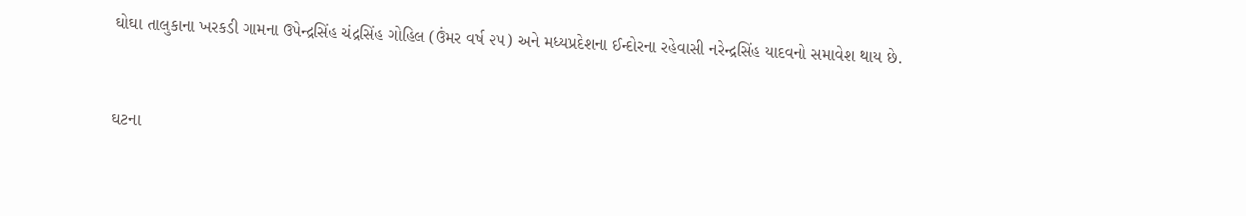ઘોઘા તાલુકાના ખરકડી ગામના ઉપેન્દ્રસિંહ ચંદ્રસિંહ ગોહિલ (ઉંમર વર્ષ ૨૫) અને મધ્યપ્રદેશના ઈન્દોરના રહેવાસી નરેન્દ્રસિંહ યાદવનો સમાવેશ થાય છે.


ઘટના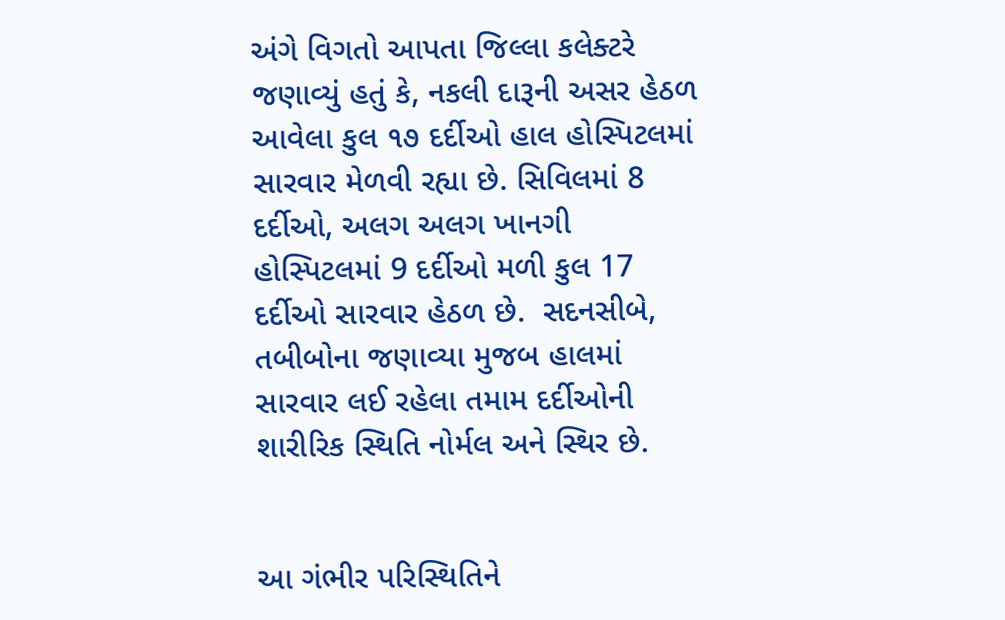અંગે વિગતો આપતા જિલ્લા કલેક્ટરે જણાવ્યું હતું કે, નકલી દારૂની અસર હેઠળ આવેલા કુલ ૧૭ દર્દીઓ હાલ હોસ્પિટલમાં સારવાર મેળવી રહ્યા છે. સિવિલમાં 8 દર્દીઓ, અલગ અલગ ખાનગી હોસ્પિટલમાં 9 દર્દીઓ મળી કુલ 17 દર્દીઓ સારવાર હેઠળ છે.  સદનસીબે, તબીબોના જણાવ્યા મુજબ હાલમાં સારવાર લઈ રહેલા તમામ દર્દીઓની શારીરિક સ્થિતિ નોર્મલ અને સ્થિર છે.


આ ગંભીર પરિસ્થિતિને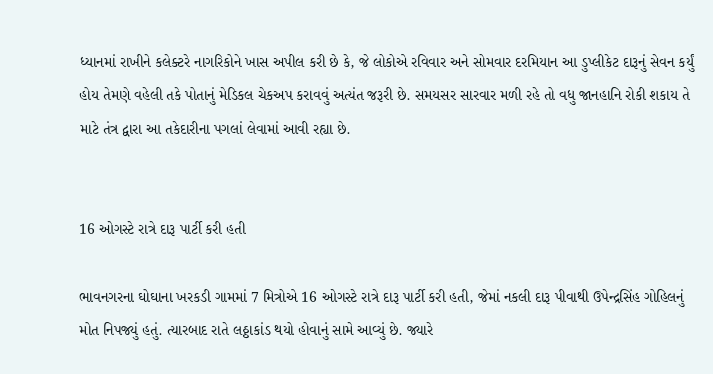ધ્યાનમાં રાખીને કલેક્ટરે નાગરિકોને ખાસ અપીલ કરી છે કે, જે લોકોએ રવિવાર અને સોમવાર દરમિયાન આ ડુપ્લીકેટ દારૂનું સેવન કર્યું હોય તેમણે વહેલી તકે પોતાનું મેડિકલ ચેકઅપ કરાવવું અત્યંત જરૂરી છે. સમયસર સારવાર મળી રહે તો વધુ જાનહાનિ રોકી શકાય તે માટે તંત્ર દ્વારા આ તકેદારીના પગલાં લેવામાં આવી રહ્યા છે.


16 ઓગસ્ટે રાત્રે દારૂ પાર્ટી કરી હતી

ભાવનગરના ઘોઘાના ખરકડી ગામમાં 7 મિત્રોએ 16 ઓગસ્ટે રાત્રે દારૂ પાર્ટી કરી હતી, જેમાં નકલી દારૂ પીવાથી ઉપેન્દ્રસિંહ ગોહિલનું મોત નિપજ્યું હતું. ત્યારબાદ રાતે લઠ્ઠાકાંડ થયો હોવાનું સામે આવ્યું છે. જ્યારે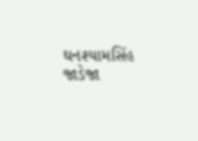ઘનશ્યામસિંહ જાડેજા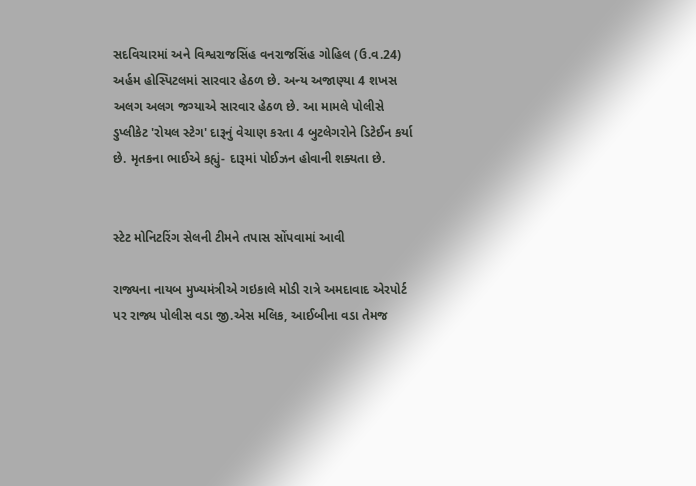સદવિચારમાં અને વિશ્વરાજસિંહ વનરાજસિંહ ગોહિલ (ઉ.વ.24) અર્હમ હોસ્પિટલમાં સારવાર હેઠળ છે. અન્ય અજાણ્યા 4 શખસ અલગ અલગ જગ્યાએ સારવાર હેઠળ છે. આ મામલે પોલીસે ડુપ્લીકેટ 'રોયલ સ્ટેગ' દારૂનું વેચાણ કરતા 4 બુટલેગરોને ડિટેઈન કર્યા છે. મૃતકના ભાઈએ કહ્યું- દારૂમાં પોઈઝન હોવાની શક્યતા છે.


સ્ટેટ મોનિટરિંગ સેલની ટીમને તપાસ સોંપવામાં આવી

રાજ્યના નાયબ મુખ્યમંત્રીએ ગઇકાલે મોડી રાત્રે અમદાવાદ એરપોર્ટ પર રાજ્ય પોલીસ વડા જી.એસ મલિક, આઈબીના વડા તેમજ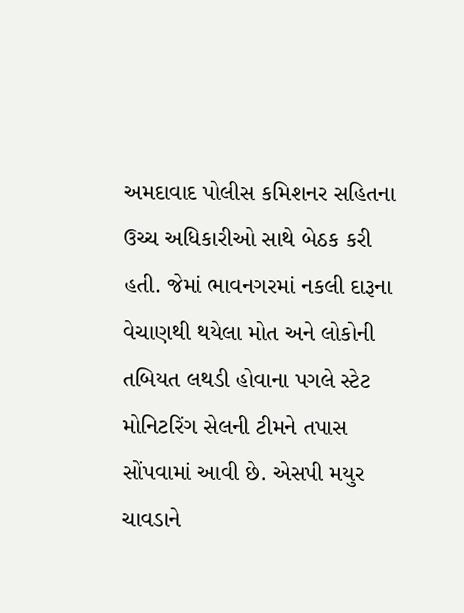અમદાવાદ પોલીસ કમિશનર સહિતના ઉચ્ચ અધિકારીઓ સાથે બેઠક કરી હતી. જેમાં ભાવનગરમાં નકલી દારૂના વેચાણથી થયેલા મોત અને લોકોની તબિયત લથડી હોવાના પગલે સ્ટેટ મોનિટરિંગ સેલની ટીમને તપાસ સોંપવામાં આવી છે. એસપી મયુર ચાવડાને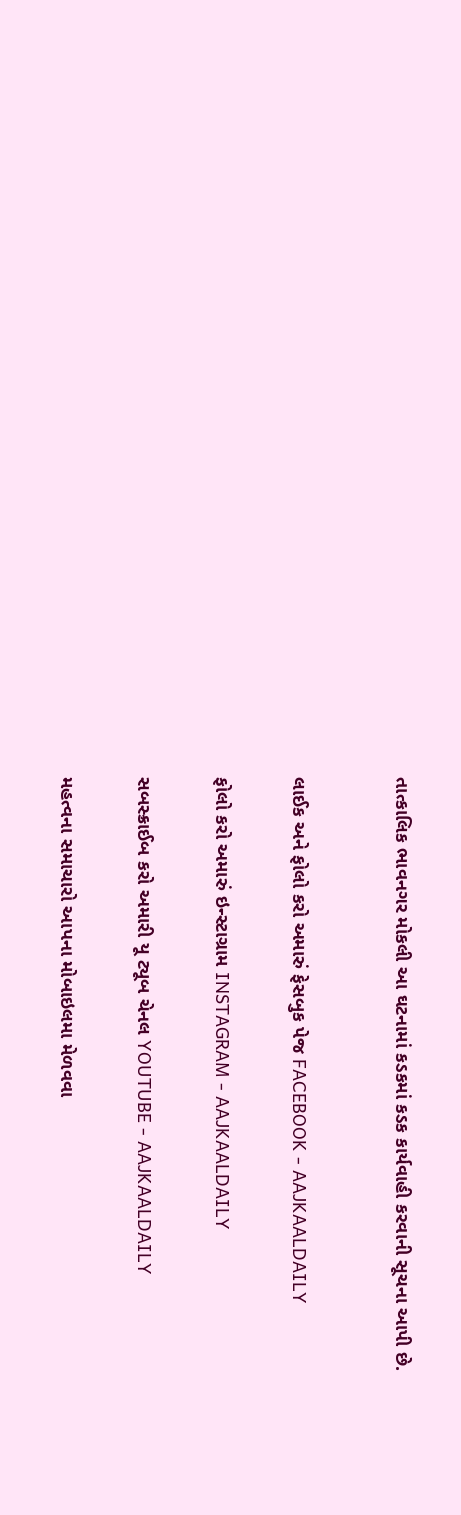તાત્કાલિક ભાવનગર મોકલી આ ઘટનામાં કડકમાં કડક કાર્યવાહી કરવાની સૂચના આપી છે.



લાઈક અને ફોલો કરો અમારું ફેસબુક પેજ FACEBOOK - AAJKAALDAILY


ફોલો કરો અમારું ઇન્સ્ટાગ્રામ INSTAGRAM - AAJKAALDAILY


સબસ્ક્રાઈબ કરો અમારી યૂ ટ્યૂબ ચેનલ YOUTUBE - AAJKAALDAILY


મહત્વના સમાચારો આપના મોબાઇલમા મેળવવા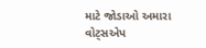માટે જોડાઓ અમારા વોટ્સએપ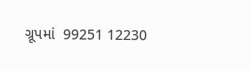ગ્રૂપમાં  99251 12230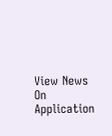View News On Application